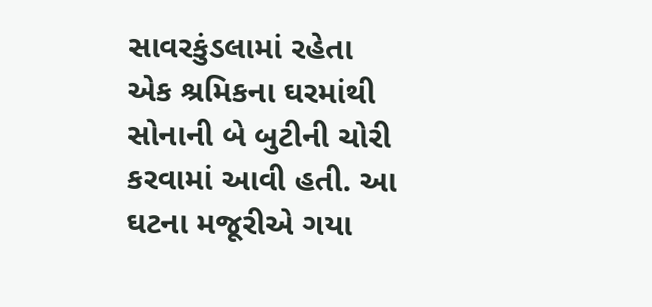સાવરકુંડલામાં રહેતા એક શ્રમિકના ઘરમાંથી સોનાની બે બુટીની ચોરી કરવામાં આવી હતી. આ ઘટના મજૂરીએ ગયા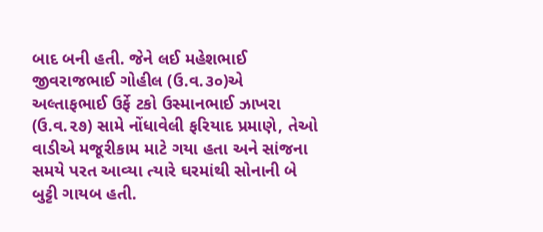બાદ બની હતી. જેને લઈ મહેશભાઈ જીવરાજભાઈ ગોહીલ (ઉ.વ.૩૦)એ અલ્તાફભાઈ ઉર્ફે ટકો ઉસ્માનભાઈ ઝાખરા (ઉ.વ.૨૭) સામે નોંધાવેલી ફરિયાદ પ્રમાણે, તેઓ વાડીએ મજૂરીકામ માટે ગયા હતા અને સાંજના સમયે પરત આવ્યા ત્યારે ઘરમાંથી સોનાની બે બુટ્ટી ગાયબ હતી.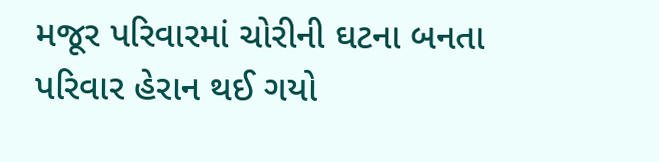મજૂર પરિવારમાં ચોરીની ઘટના બનતા પરિવાર હેરાન થઈ ગયો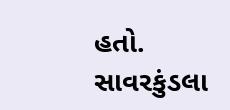હતો. સાવરકુંડલા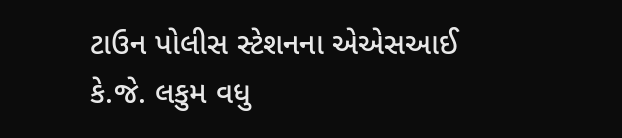ટાઉન પોલીસ સ્ટેશનના એએસઆઈ કે.જે. લકુમ વધુ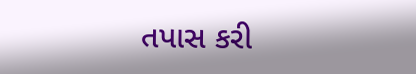તપાસ કરી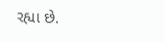રહ્યા છે.